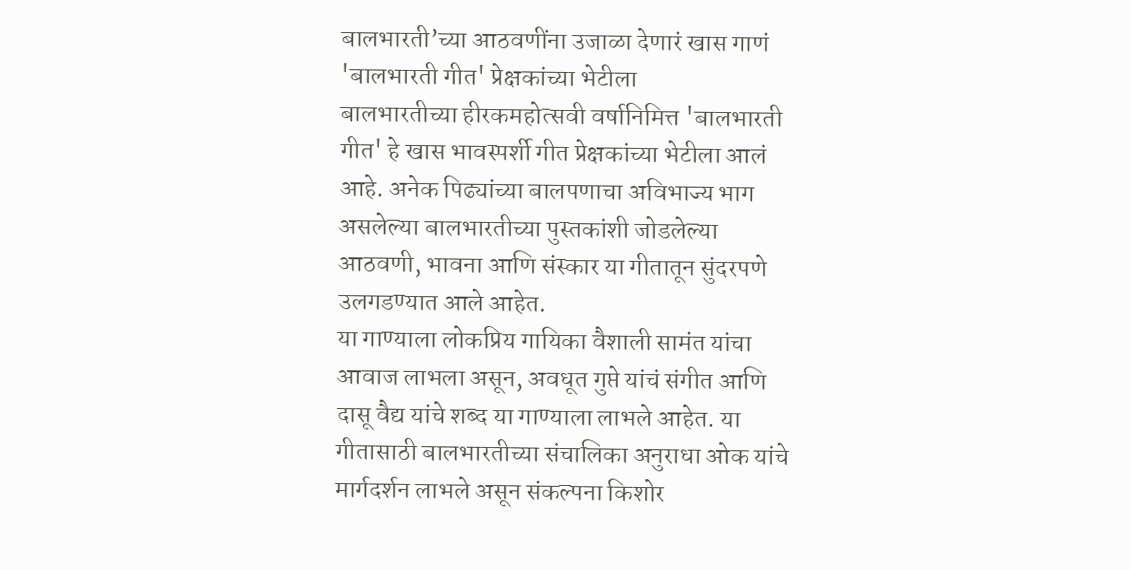बालभारती’च्या आठवणींना उजाळा देणारं खास गाणं 'बालभारती गीत' प्रेक्षकांच्या भेटीला
बालभारतीच्या हीरकमहोत्सवी वर्षानिमित्त 'बालभारती गीत' हे खास भावस्पर्शी गीत प्रेक्षकांच्या भेटीला आलं आहे. अनेक पिढ्यांच्या बालपणाचा अविभाज्य भाग असलेल्या बालभारतीच्या पुस्तकांशी जोडलेल्या आठवणी, भावना आणि संस्कार या गीतातून सुंदरपणे उलगडण्यात आले आहेत.
या गाण्याला लोकप्रिय गायिका वैशाली सामंत यांचा आवाज लाभला असून, अवधूत गुप्ते यांचं संगीत आणि दासू वैद्य यांचे शब्द या गाण्याला लाभले आहेत. या गीतासाठी बालभारतीच्या संचालिका अनुराधा ओक यांचे मार्गदर्शन लाभले असून संकल्पना किशोर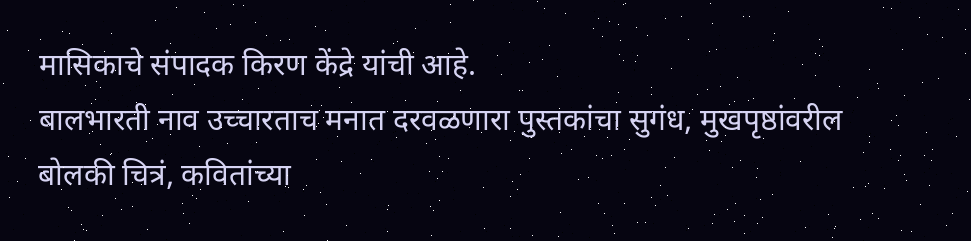मासिकाचे संपादक किरण केंद्रे यांची आहे.
बालभारती नाव उच्चारताच मनात दरवळणारा पुस्तकांचा सुगंध, मुखपृष्ठांवरील बोलकी चित्रं, कवितांच्या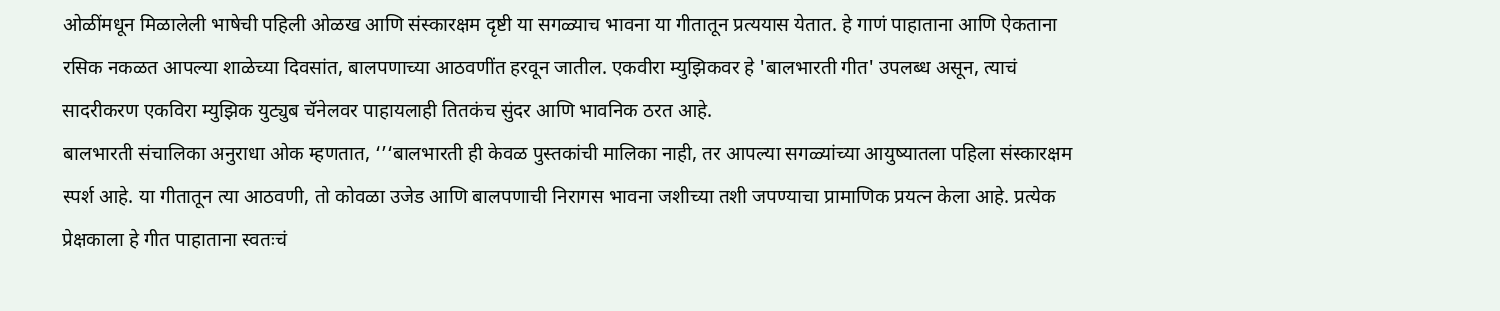ओळींमधून मिळालेली भाषेची पहिली ओळख आणि संस्कारक्षम दृष्टी या सगळ्याच भावना या गीतातून प्रत्ययास येतात. हे गाणं पाहाताना आणि ऐकताना रसिक नकळत आपल्या शाळेच्या दिवसांत, बालपणाच्या आठवणींत हरवून जातील. एकवीरा म्युझिकवर हे 'बालभारती गीत' उपलब्ध असून, त्याचं सादरीकरण एकविरा म्युझिक युट्युब चॅनेलवर पाहायलाही तितकंच सुंदर आणि भावनिक ठरत आहे.
बालभारती संचालिका अनुराधा ओक म्हणतात, ‘’‘बालभारती ही केवळ पुस्तकांची मालिका नाही, तर आपल्या सगळ्यांच्या आयुष्यातला पहिला संस्कारक्षम स्पर्श आहे. या गीतातून त्या आठवणी, तो कोवळा उजेड आणि बालपणाची निरागस भावना जशीच्या तशी जपण्याचा प्रामाणिक प्रयत्न केला आहे. प्रत्येक प्रेक्षकाला हे गीत पाहाताना स्वतःचं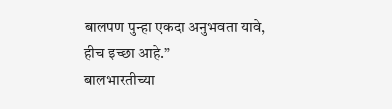बालपण पुन्हा एकदा अनुभवता यावे, हीच इच्छा आहे.”
बालभारतीच्या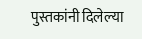पुस्तकांनी दिलेल्या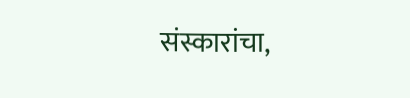संस्कारांचा,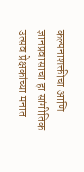कल्पनाशक्तीचा आणि ज्ञानप्रवासाचा हा सांगीतिक उत्सव प्रेक्षकांच्या मनात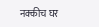नक्कीच घर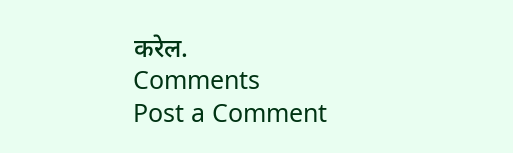करेल.
Comments
Post a Comment